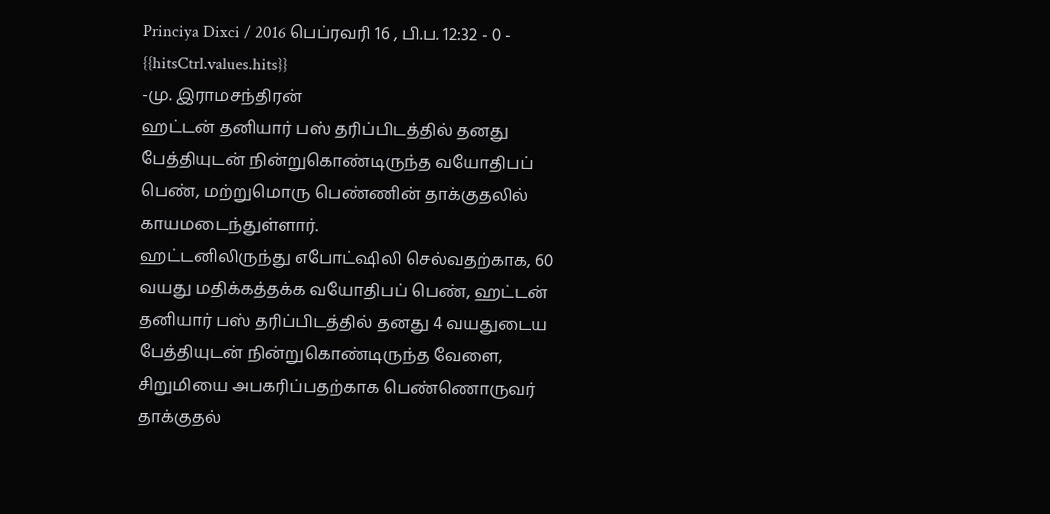Princiya Dixci / 2016 பெப்ரவரி 16 , பி.ப. 12:32 - 0 - {{hitsCtrl.values.hits}}
-மு. இராமசந்திரன்
ஹட்டன் தனியார் பஸ் தரிப்பிடத்தில் தனது பேத்தியுடன் நின்றுகொண்டிருந்த வயோதிபப் பெண், மற்றுமொரு பெண்ணின் தாக்குதலில் காயமடைந்துள்ளார்.
ஹட்டனிலிருந்து எபோட்ஷிலி செல்வதற்காக, 60 வயது மதிக்கத்தக்க வயோதிபப் பெண், ஹட்டன் தனியார் பஸ் தரிப்பிடத்தில் தனது 4 வயதுடைய பேத்தியுடன் நின்றுகொண்டிருந்த வேளை, சிறுமியை அபகரிப்பதற்காக பெண்ணொருவர் தாக்குதல்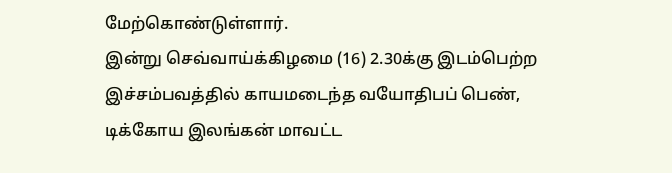மேற்கொண்டுள்ளார்.
இன்று செவ்வாய்க்கிழமை (16) 2.30க்கு இடம்பெற்ற இச்சம்பவத்தில் காயமடைந்த வயோதிபப் பெண், டிக்கோய இலங்கன் மாவட்ட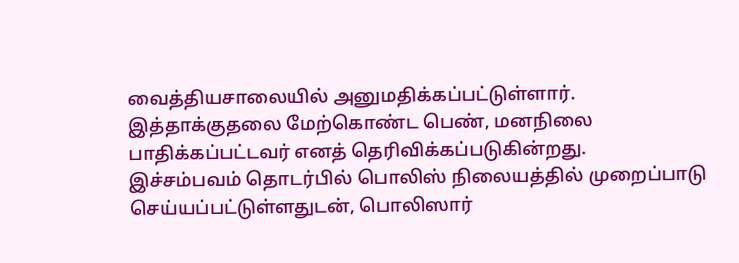வைத்தியசாலையில் அனுமதிக்கப்பட்டுள்ளார்.
இத்தாக்குதலை மேற்கொண்ட பெண், மனநிலை பாதிக்கப்பட்டவர் எனத் தெரிவிக்கப்படுகின்றது.
இச்சம்பவம் தொடர்பில் பொலிஸ் நிலையத்தில் முறைப்பாடு செய்யப்பட்டுள்ளதுடன், பொலிஸார்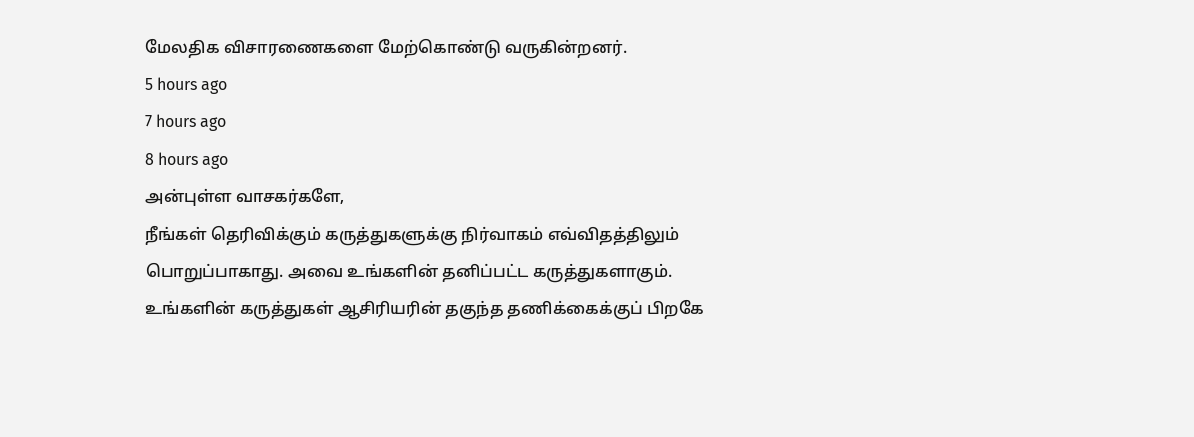மேலதிக விசாரணைகளை மேற்கொண்டு வருகின்றனர்.
5 hours ago
7 hours ago
8 hours ago
அன்புள்ள வாசகர்களே,
நீங்கள் தெரிவிக்கும் கருத்துகளுக்கு நிர்வாகம் எவ்விதத்திலும் பொறுப்பாகாது. அவை உங்களின் தனிப்பட்ட கருத்துகளாகும். உங்களின் கருத்துகள் ஆசிரியரின் தகுந்த தணிக்கைக்குப் பிறகே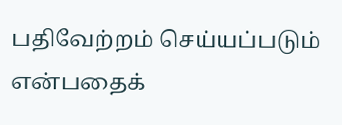பதிவேற்றம் செய்யப்படும் என்பதைக்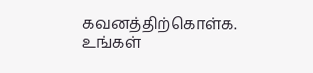கவனத்திற்கொள்க. உங்கள்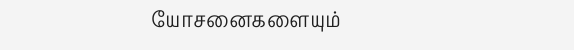யோசனைகளையும்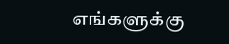எங்களுக்கு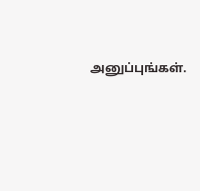அனுப்புங்கள்.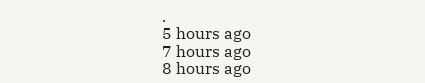.
5 hours ago
7 hours ago
8 hours ago